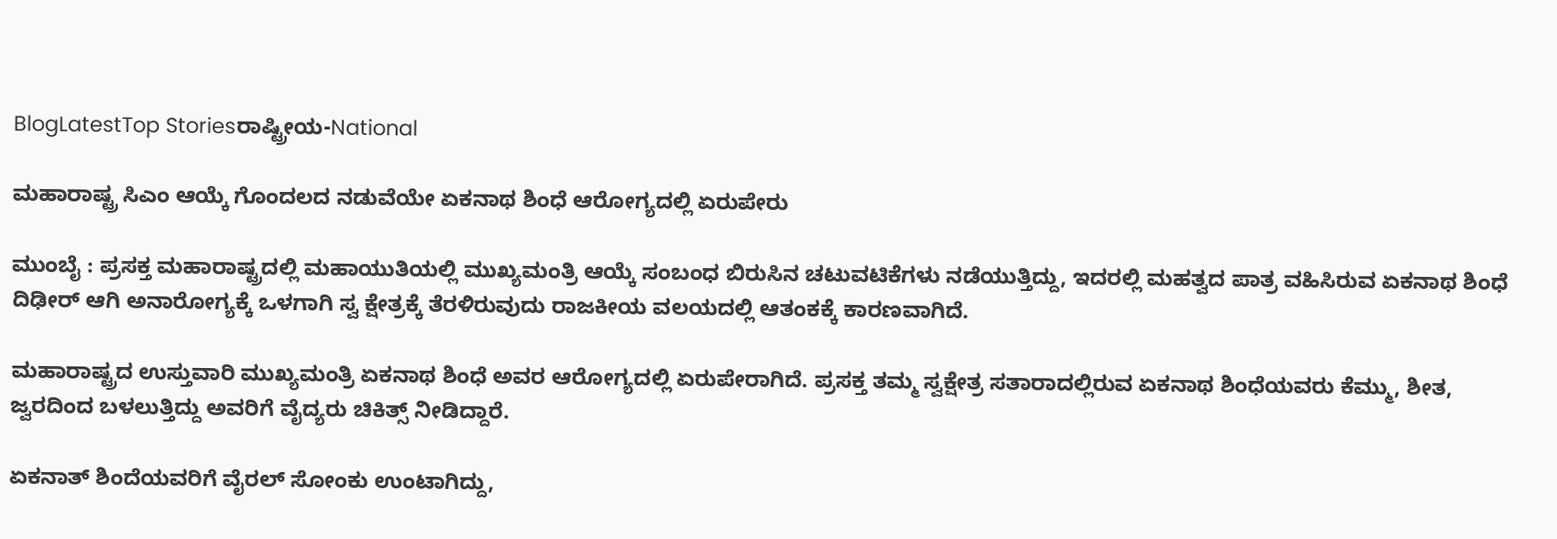BlogLatestTop Storiesರಾಷ್ಟ್ರೀಯ-National

ಮಹಾರಾಷ್ಟ್ರ ಸಿಎಂ ಆಯ್ಕೆ ಗೊಂದಲದ ನಡುವೆಯೇ ಏಕನಾಥ ಶಿಂಧೆ ಆರೋಗ್ಯದಲ್ಲಿ ಏರುಪೇರು

ಮುಂಬೈ : ಪ್ರಸಕ್ತ ಮಹಾರಾಷ್ಟ್ರದಲ್ಲಿ ಮಹಾಯುತಿಯಲ್ಲಿ ಮುಖ್ಯಮಂತ್ರಿ ಆಯ್ಕೆ ಸಂಬಂಧ ಬಿರುಸಿನ ಚಟುವಟಿಕೆಗಳು ನಡೆಯುತ್ತಿದ್ದು, ಇದರಲ್ಲಿ ಮಹತ್ವದ ಪಾತ್ರ ವಹಿಸಿರುವ ಏಕನಾಥ ಶಿಂಧೆ ದಿಢೀರ್ ಆಗಿ ಅನಾರೋಗ್ಯಕ್ಕೆ ಒಳಗಾಗಿ ಸ್ವ ಕ್ಷೇತ್ರಕ್ಕೆ ತೆರಳಿರುವುದು ರಾಜಕೀಯ ವಲಯದಲ್ಲಿ ಆತಂಕಕ್ಕೆ ಕಾರಣವಾಗಿದೆ.

ಮಹಾರಾಷ್ಟ್ರದ ಉಸ್ತುವಾರಿ ಮುಖ್ಯಮಂತ್ರಿ ಏಕನಾಥ ಶಿಂಧೆ ಅವರ ಆರೋಗ್ಯದಲ್ಲಿ ಏರುಪೇರಾಗಿದೆ. ಪ್ರಸಕ್ತ ತಮ್ಮ ಸ್ವಕ್ಷೇತ್ರ ಸತಾರಾದಲ್ಲಿರುವ ಏಕನಾಥ ಶಿಂಧೆಯವರು ಕೆಮ್ಮು, ಶೀತ, ಜ್ವರದಿಂದ ಬಳಲುತ್ತಿದ್ದು ಅವರಿಗೆ ವೈದ್ಯರು ಚಿಕಿತ್ಸ್ ನೀಡಿದ್ದಾರೆ.

ಏಕನಾತ್ ಶಿಂದೆಯವರಿಗೆ ವೈರಲ್ ಸೋಂಕು ಉಂಟಾಗಿದ್ದು,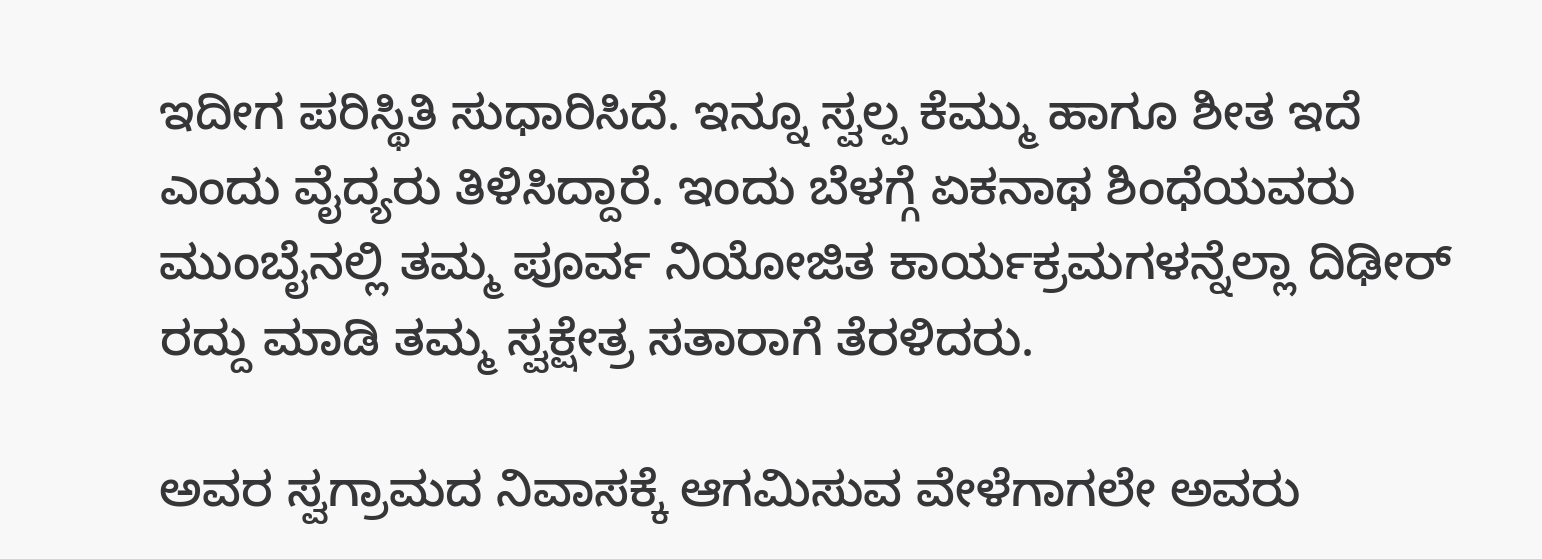ಇದೀಗ ಪರಿಸ್ಥಿತಿ ಸುಧಾರಿಸಿದೆ. ಇನ್ನೂ ಸ್ವಲ್ಪ ಕೆಮ್ಮು ಹಾಗೂ ಶೀತ ಇದೆ ಎಂದು ವೈದ್ಯರು ತಿಳಿಸಿದ್ದಾರೆ. ಇಂದು ಬೆಳಗ್ಗೆ ಏಕನಾಥ ಶಿಂಧೆಯವರು ಮುಂಬೈನಲ್ಲಿ ತಮ್ಮ ಪೂರ್ವ ನಿಯೋಜಿತ ಕಾರ್ಯಕ್ರಮಗಳನ್ನೆಲ್ಲಾ ದಿಢೀರ್ ರದ್ದು ಮಾಡಿ ತಮ್ಮ ಸ್ವಕ್ಷೇತ್ರ ಸತಾರಾಗೆ ತೆರಳಿದರು.

ಅವರ ಸ್ವಗ್ರಾಮದ ನಿವಾಸಕ್ಕೆ ಆಗಮಿಸುವ ವೇಳೆಗಾಗಲೇ ಅವರು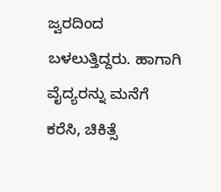ಜ್ವರದಿಂದ ಬಳಲುತ್ತಿದ್ದರು. ಹಾಗಾಗಿ ವೈದ್ಯರನ್ನು ಮನೆಗೆ ಕರೆಸಿ, ಚಿಕಿತ್ಸೆ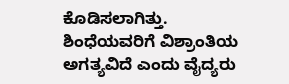ಕೊಡಿಸಲಾಗಿತ್ತು. ಶಿಂಧೆಯವರಿಗೆ ವಿಶ್ರಾಂತಿಯ ಅಗತ್ಯವಿದೆ ಎಂದು ವೈದ್ಯರು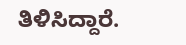ತಿಳಿಸಿದ್ದಾರೆ.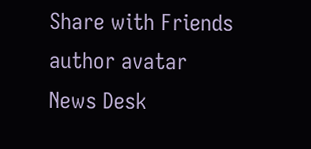Share with Friends
author avatar
News Desk